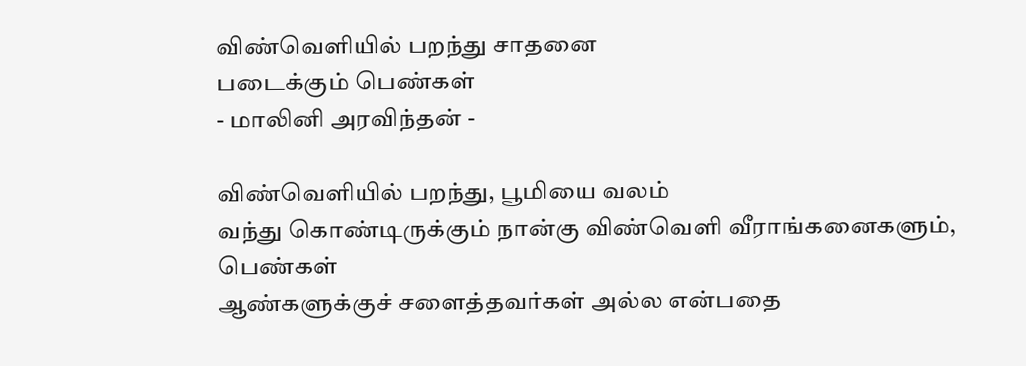விண்வெளியில் பறந்து சாதனை
படைக்கும் பெண்கள்
- மாலினி அரவிந்தன் -

விண்வெளியில் பறந்து, பூமியை வலம்
வந்து கொண்டிருக்கும் நான்கு விண்வெளி வீராங்கனைகளும், பெண்கள்
ஆண்களுக்குச் சளைத்தவர்கள் அல்ல என்பதை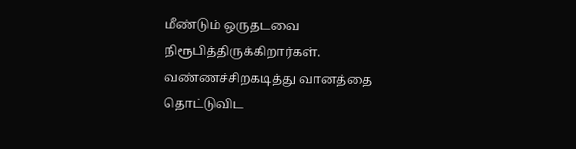மீண்டும் ஒருதடவை
நிரூபித்திருக்கிறார்கள். வண்ணச்சிறகடித்து வானத்தை தொட்டுவிட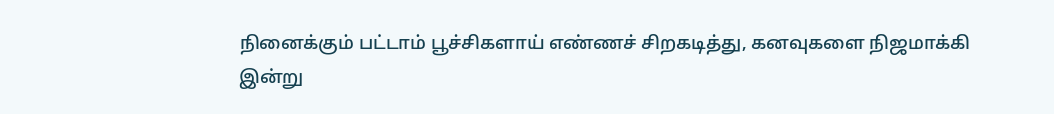நினைக்கும் பட்டாம் பூச்சிகளாய் எண்ணச் சிறகடித்து, கனவுகளை நிஜமாக்கி
இன்று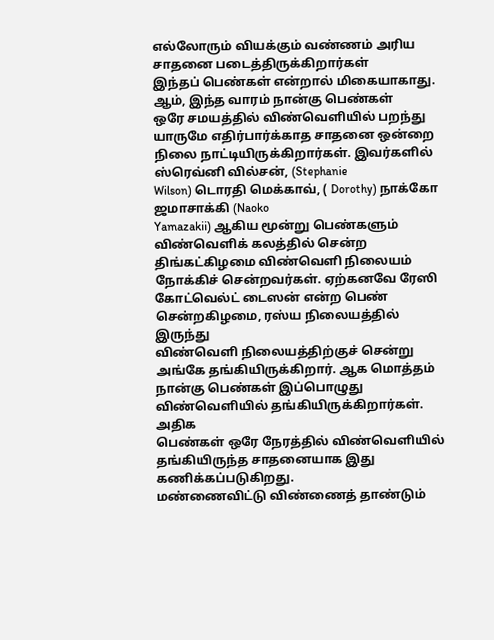எல்லோரும் வியக்கும் வண்ணம் அரிய சாதனை படைத்திருக்கிறார்கள்
இந்தப் பெண்கள் என்றால் மிகையாகாது. ஆம், இந்த வாரம் நான்கு பெண்கள்
ஒரே சமயத்தில் விண்வெளியில் பறந்து யாருமே எதிர்பார்க்காத சாதனை ஒன்றை
நிலை நாட்டியிருக்கிறார்கள். இவர்களில் ஸ்ரெவ்னி வில்சன், (Stephanie
Wilson) டொரதி மெக்காவ், ( Dorothy) நாக்கோ ஜமாசாக்கி (Naoko
Yamazakii) ஆகிய மூன்று பெண்களும் விண்வெளிக் கலத்தில் சென்ற
திங்கட்கிழமை விண்வெளி நிலையம் நோக்கிச் சென்றவர்கள். ஏற்கனவே ரேஸி
கோட்வெல்ட் டைஸன் என்ற பெண் சென்றகிழமை, ரஸ்ய நிலையத்தில் இருந்து
விண்வெளி நிலையத்திற்குச் சென்று அங்கே தங்கியிருக்கிறார். ஆக மொத்தம்
நான்கு பெண்கள் இப்பொழுது விண்வெளியில் தங்கியிருக்கிறார்கள். அதிக
பெண்கள் ஒரே நேரத்தில் விண்வெளியில் தங்கியிருந்த சாதனையாக இது
கணிக்கப்படுகிறது.
மண்ணைவிட்டு விண்ணைத் தாண்டும்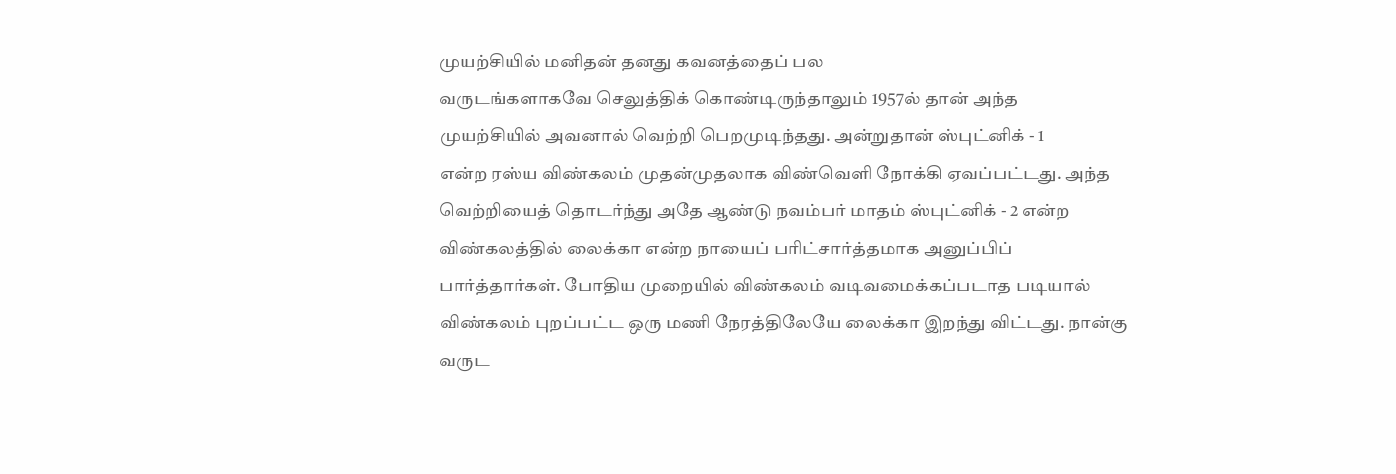முயற்சியில் மனிதன் தனது கவனத்தைப் பல
வருடங்களாகவே செலுத்திக் கொண்டிருந்தாலும் 1957ல் தான் அந்த
முயற்சியில் அவனால் வெற்றி பெறமுடிந்தது. அன்றுதான் ஸ்புட்னிக் - 1
என்ற ரஸ்ய விண்கலம் முதன்முதலாக விண்வெளி நோக்கி ஏவப்பட்டது. அந்த
வெற்றியைத் தொடர்ந்து அதே ஆண்டு நவம்பர் மாதம் ஸ்புட்னிக் - 2 என்ற
விண்கலத்தில் லைக்கா என்ற நாயைப் பரிட்சார்த்தமாக அனுப்பிப்
பார்த்தார்கள். போதிய முறையில் விண்கலம் வடிவமைக்கப்படாத படியால்
விண்கலம் புறப்பட்ட ஒரு மணி நேரத்திலேயே லைக்கா இறந்து விட்டது. நான்கு
வருட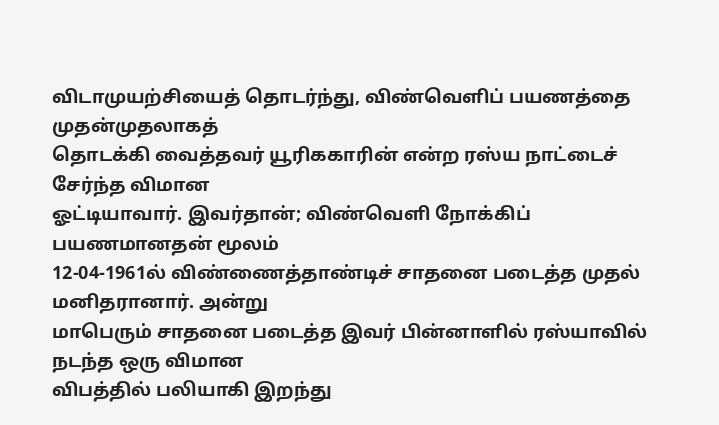விடாமுயற்சியைத் தொடர்ந்து, விண்வெளிப் பயணத்தை முதன்முதலாகத்
தொடக்கி வைத்தவர் யூரிககாரின் என்ற ரஸ்ய நாட்டைச் சேர்ந்த விமான
ஓட்டியாவார். இவர்தான்; விண்வெளி நோக்கிப் பயணமானதன் மூலம்
12-04-1961ல் விண்ணைத்தாண்டிச் சாதனை படைத்த முதல் மனிதரானார். அன்று
மாபெரும் சாதனை படைத்த இவர் பின்னாளில் ரஸ்யாவில் நடந்த ஒரு விமான
விபத்தில் பலியாகி இறந்து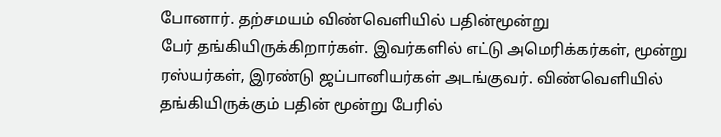போனார். தற்சமயம் விண்வெளியில் பதின்மூன்று
பேர் தங்கியிருக்கிறார்கள். இவர்களில் எட்டு அமெரிக்கர்கள், மூன்று
ரஸ்யர்கள், இரண்டு ஜப்பானியர்கள் அடங்குவர். விண்வெளியில்
தங்கியிருக்கும் பதின் மூன்று பேரில்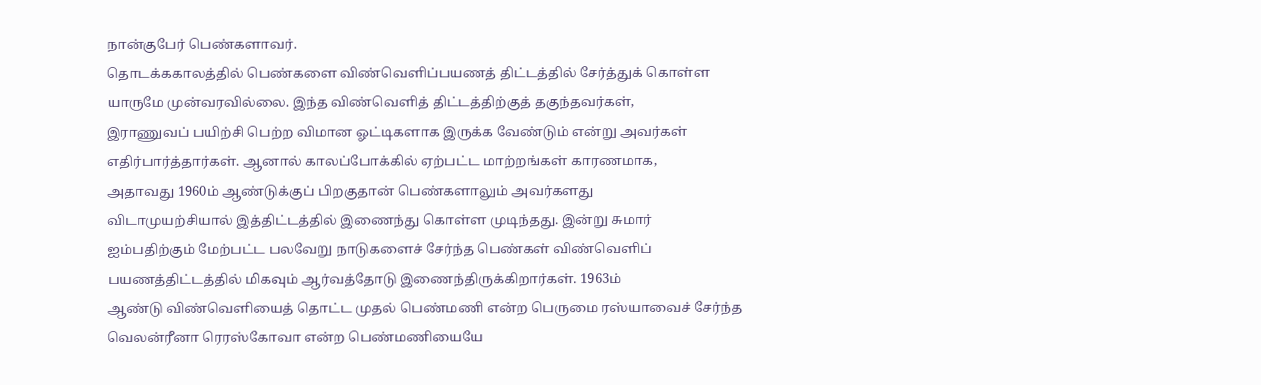நான்குபேர் பெண்களாவர்.
தொடக்ககாலத்தில் பெண்களை விண்வெளிப்பயணத் திட்டத்தில் சேர்த்துக் கொள்ள
யாருமே முன்வரவில்லை. இந்த விண்வெளித் திட்டத்திற்குத் தகுந்தவர்கள்,
இராணுவப் பயிற்சி பெற்ற விமான ஓட்டிகளாக இருக்க வேண்டும் என்று அவர்கள்
எதிர்பார்த்தார்கள். ஆனால் காலப்போக்கில் ஏற்பட்ட மாற்றங்கள் காரணமாக,
அதாவது 1960ம் ஆண்டுக்குப் பிறகுதான் பெண்களாலும் அவர்களது
விடாமுயற்சியால் இத்திட்டத்தில் இணைந்து கொள்ள முடிந்தது. இன்று சுமார்
ஐம்பதிற்கும் மேற்பட்ட பலவேறு நாடுகளைச் சேர்ந்த பெண்கள் விண்வெளிப்
பயணத்திட்டத்தில் மிகவும் ஆர்வத்தோடு இணைந்திருக்கிறார்கள். 1963ம்
ஆண்டு விண்வெளியைத் தொட்ட முதல் பெண்மணி என்ற பெருமை ரஸ்யாவைச் சேர்ந்த
வெலன்ரீனா ரெரஸ்கோவா என்ற பெண்மணியையே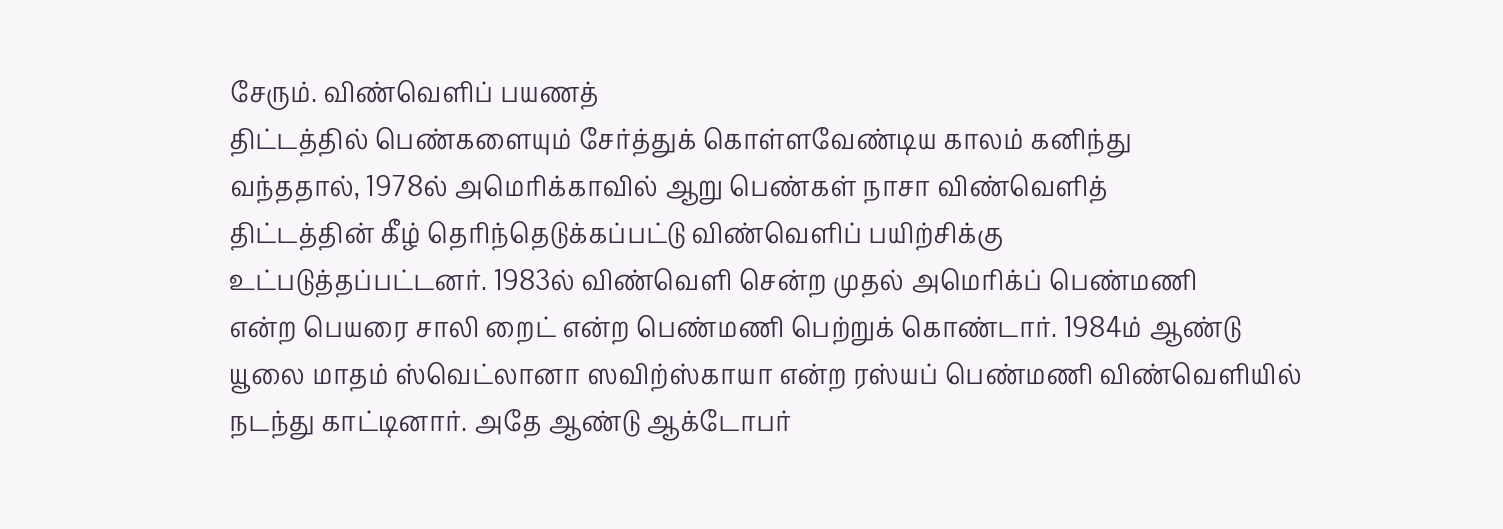சேரும். விண்வெளிப் பயணத்
திட்டத்தில் பெண்களையும் சேர்த்துக் கொள்ளவேண்டிய காலம் கனிந்து
வந்ததால், 1978ல் அமெரிக்காவில் ஆறு பெண்கள் நாசா விண்வெளித்
திட்டத்தின் கீழ் தெரிந்தெடுக்கப்பட்டு விண்வெளிப் பயிற்சிக்கு
உட்படுத்தப்பட்டனர். 1983ல் விண்வெளி சென்ற முதல் அமெரிக்ப் பெண்மணி
என்ற பெயரை சாலி றைட் என்ற பெண்மணி பெற்றுக் கொண்டார். 1984ம் ஆண்டு
யூலை மாதம் ஸ்வெட்லானா ஸவிற்ஸ்காயா என்ற ரஸ்யப் பெண்மணி விண்வெளியில்
நடந்து காட்டினார். அதே ஆண்டு ஆக்டோபர்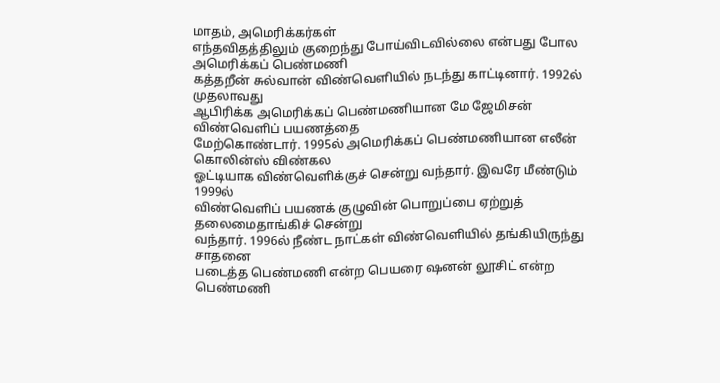மாதம், அமெரிக்கர்கள்
எந்தவிதத்திலும் குறைந்து போய்விடவில்லை என்பது போல அமெரிக்கப் பெண்மணி
கத்தறீன் சுல்வான் விண்வெளியில் நடந்து காட்டினார். 1992ல் முதலாவது
ஆபிரிக்க அமெரிக்கப் பெண்மணியான மே ஜேமிசன் விண்வெளிப் பயணத்தை
மேற்கொண்டார். 1995ல் அமெரிக்கப் பெண்மணியான எலீன் கொலின்ஸ் விண்கல
ஓட்டியாக விண்வெளிக்குச் சென்று வந்தார். இவரே மீண்டும் 1999ல்
விண்வெளிப் பயணக் குழுவின் பொறுப்பை ஏற்றுத் தலைமைதாங்கிச் சென்று
வந்தார். 1996ல் நீண்ட நாட்கள் விண்வெளியில் தங்கியிருந்து சாதனை
படைத்த பெண்மணி என்ற பெயரை ஷனன் லூசிட் என்ற பெண்மணி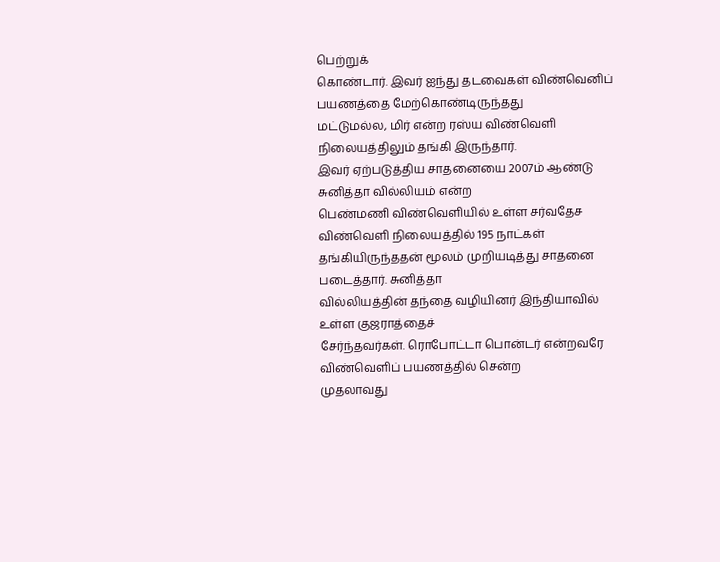பெற்றுக்
கொண்டார். இவர் ஐந்து தடவைகள் விண்வெனிப் பயணத்தை மேற்கொண்டிருந்தது
மட்டுமல்ல, மிர் என்ற ரஸ்ய விண்வெளி நிலையத்திலும் தங்கி இருந்தார்.
இவர் ஏற்படுத்திய சாதனையை 2007ம் ஆண்டு சுனித்தா வில்லியம் என்ற
பெண்மணி விண்வெளியில் உள்ள சர்வதேச விண்வெளி நிலையத்தில் 195 நாட்கள்
தங்கியிருந்ததன் மூலம் முறியடித்து சாதனை படைத்தார். சுனித்தா
வில்லியத்தின் தந்தை வழியினர் இந்தியாவில் உள்ள குஜராத்தைச்
சேர்ந்தவர்கள். ரொபோட்டா பொன்டர் என்றவரே விண்வெளிப் பயணத்தில் சென்ற
முதலாவது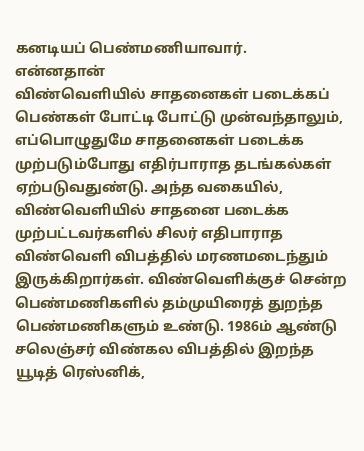கனடியப் பெண்மணியாவார்.
என்னதான்
விண்வெளியில் சாதனைகள் படைக்கப் பெண்கள் போட்டி போட்டு முன்வந்தாலும்,
எப்பொழுதுமே சாதனைகள் படைக்க முற்படும்போது எதிர்பாராத தடங்கல்கள்
ஏற்படுவதுண்டு. அந்த வகையில், விண்வெளியில் சாதனை படைக்க
முற்பட்டவர்களில் சிலர் எதிபாராத விண்வெளி விபத்தில் மரணமடைந்தும்
இருக்கிறார்கள். விண்வெளிக்குச் சென்ற பெண்மணிகளில் தம்முயிரைத் துறந்த
பெண்மணிகளும் உண்டு. 1986ம் ஆண்டு சலெஞ்சர் விண்கல விபத்தில் இறந்த
யூடித் ரெஸ்னிக்,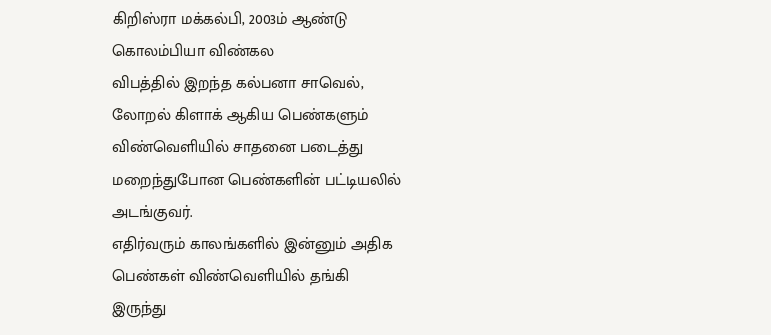கிறிஸ்ரா மக்கல்பி, 2003ம் ஆண்டு கொலம்பியா விண்கல
விபத்தில் இறந்த கல்பனா சாவெல், லோறல் கிளாக் ஆகிய பெண்களும்
விண்வெளியில் சாதனை படைத்து மறைந்துபோன பெண்களின் பட்டியலில்
அடங்குவர்.
எதிர்வரும் காலங்களில் இன்னும் அதிக பெண்கள் விண்வெளியில் தங்கி
இருந்து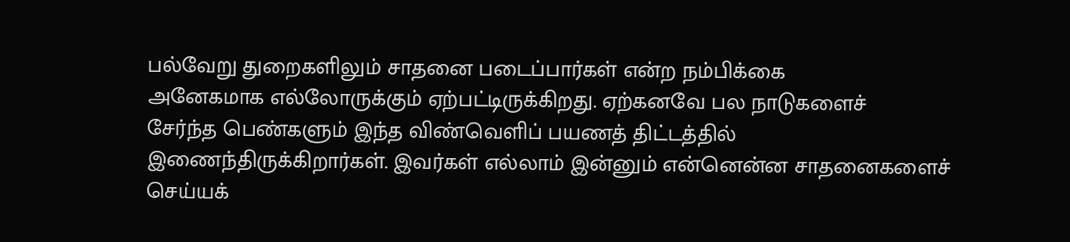பல்வேறு துறைகளிலும் சாதனை படைப்பார்கள் என்ற நம்பிக்கை
அனேகமாக எல்லோருக்கும் ஏற்பட்டிருக்கிறது. ஏற்கனவே பல நாடுகளைச்
சேர்ந்த பெண்களும் இந்த விண்வெளிப் பயணத் திட்டத்தில்
இணைந்திருக்கிறார்கள். இவர்கள் எல்லாம் இன்னும் என்னென்ன சாதனைகளைச்
செய்யக்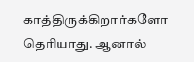காத்திருக்கிறார்களோ தெரியாது. ஆனால்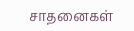சாதனைகள்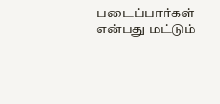படைப்பார்கள்
என்பது மட்டும்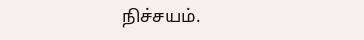நிச்சயம்.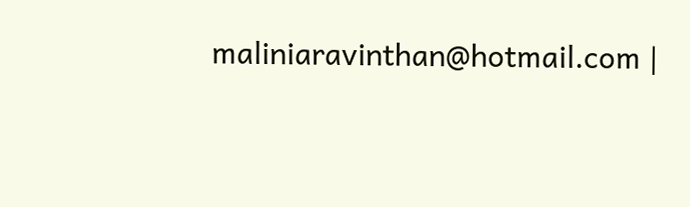maliniaravinthan@hotmail.com |